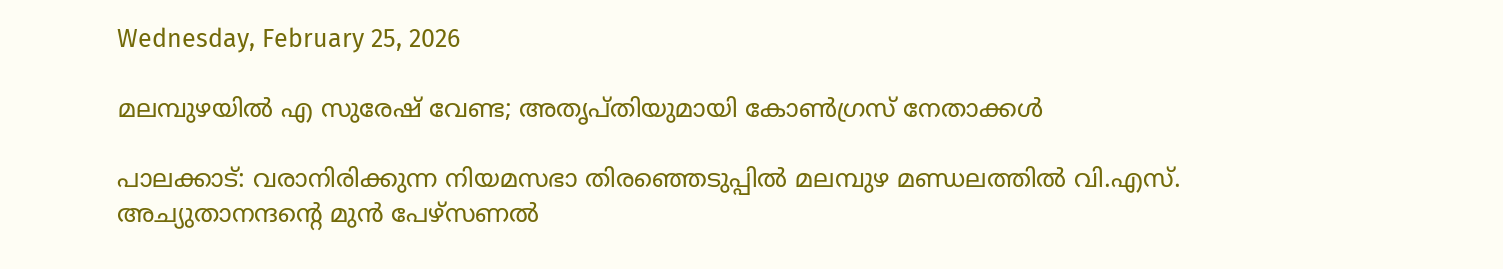Wednesday, February 25, 2026

മലമ്പുഴയില്‍ എ സുരേഷ് വേണ്ട; അതൃപ്തിയുമായി കോണ്‍ഗ്രസ് നേതാക്കള്‍

പാലക്കാട്: വരാനിരിക്കുന്ന നിയമസഭാ തിരഞ്ഞെടുപ്പില്‍ മലമ്പുഴ മണ്ഡലത്തില്‍ വി.എസ്. അച്യുതാനന്ദന്റെ മുന്‍ പേഴ്സണല്‍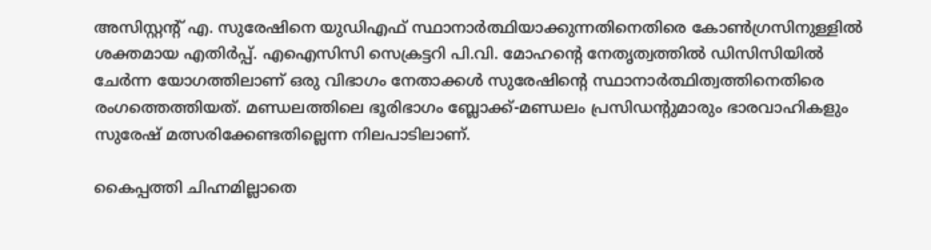അസിസ്റ്റന്റ് എ. സുരേഷിനെ യുഡിഎഫ് സ്ഥാനാര്‍ത്ഥിയാക്കുന്നതിനെതിരെ കോണ്‍ഗ്രസിനുള്ളില്‍ ശക്തമായ എതിര്‍പ്പ്. എഐസിസി സെക്രട്ടറി പി.വി. മോഹന്റെ നേതൃത്വത്തില്‍ ഡിസിസിയില്‍ ചേര്‍ന്ന യോഗത്തിലാണ് ഒരു വിഭാഗം നേതാക്കള്‍ സുരേഷിന്റെ സ്ഥാനാര്‍ത്ഥിത്വത്തിനെതിരെ രംഗത്തെത്തിയത്. മണ്ഡലത്തിലെ ഭൂരിഭാഗം ബ്ലോക്ക്-മണ്ഡലം പ്രസിഡന്റുമാരും ഭാരവാഹികളും സുരേഷ് മത്സരിക്കേണ്ടതില്ലെന്ന നിലപാടിലാണ്.

കൈപ്പത്തി ചിഹ്നമില്ലാതെ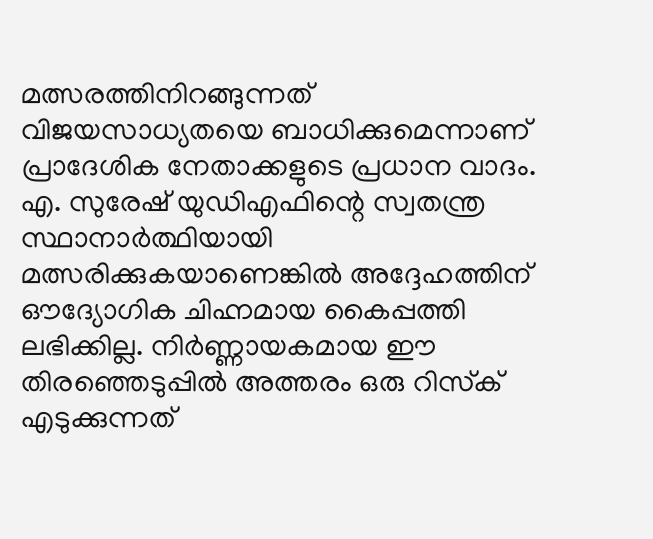മത്സരത്തിനിറങ്ങുന്നത് വിജയസാധ്യതയെ ബാധിക്കുമെന്നാണ് പ്രാദേശിക നേതാക്കളുടെ പ്രധാന വാദം. എ. സുരേഷ് യുഡിഎഫിന്റെ സ്വതന്ത്ര സ്ഥാനാര്‍ത്ഥിയായി മത്സരിക്കുകയാണെങ്കില്‍ അദ്ദേഹത്തിന് ഔദ്യോഗിക ചിഹ്നമായ കൈപ്പത്തി ലഭിക്കില്ല. നിര്‍ണ്ണായകമായ ഈ തിരഞ്ഞെടുപ്പില്‍ അത്തരം ഒരു റിസ്‌ക് എടുക്കുന്നത്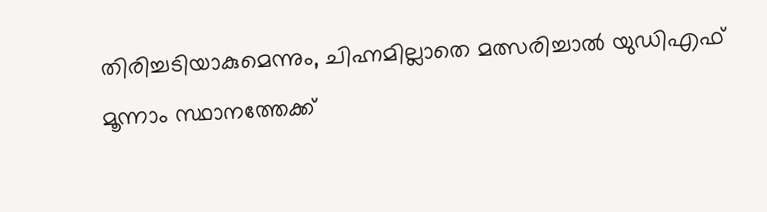തിരിച്ചടിയാകുമെന്നും, ചിഹ്നമില്ലാതെ മത്സരിച്ചാല്‍ യുഡിഎഫ് മൂന്നാം സ്ഥാനത്തേക്ക്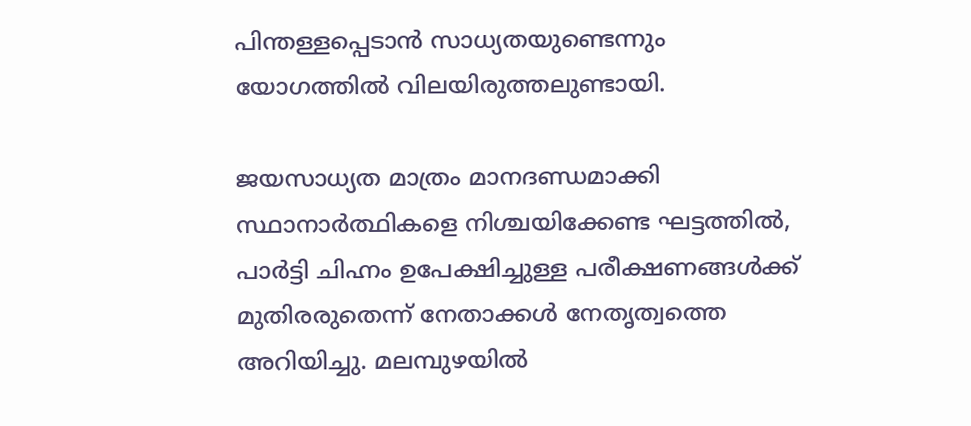പിന്തള്ളപ്പെടാന്‍ സാധ്യതയുണ്ടെന്നും യോഗത്തില്‍ വിലയിരുത്തലുണ്ടായി.

ജയസാധ്യത മാത്രം മാനദണ്ഡമാക്കി സ്ഥാനാര്‍ത്ഥികളെ നിശ്ചയിക്കേണ്ട ഘട്ടത്തില്‍, പാര്‍ട്ടി ചിഹ്നം ഉപേക്ഷിച്ചുള്ള പരീക്ഷണങ്ങള്‍ക്ക് മുതിരരുതെന്ന് നേതാക്കള്‍ നേതൃത്വത്തെ അറിയിച്ചു. മലമ്പുഴയില്‍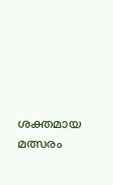ശക്തമായ മത്സരം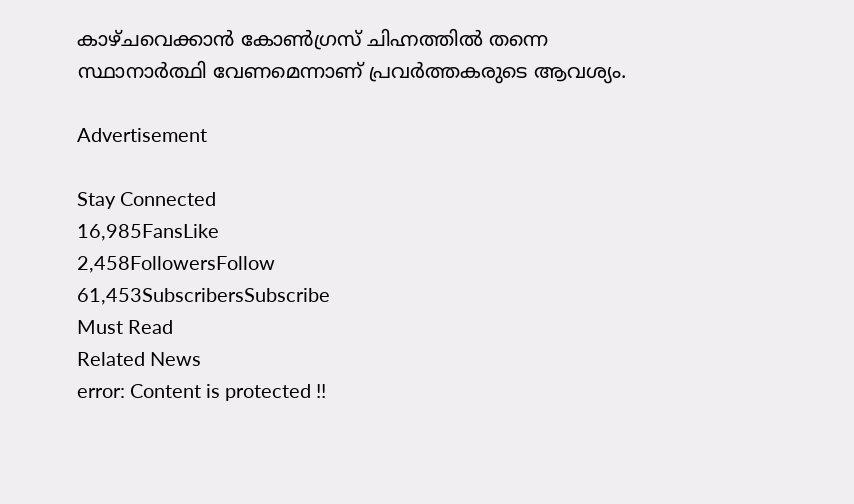കാഴ്ചവെക്കാന്‍ കോണ്‍ഗ്രസ് ചിഹ്നത്തില്‍ തന്നെ സ്ഥാനാര്‍ത്ഥി വേണമെന്നാണ് പ്രവര്‍ത്തകരുടെ ആവശ്യം.

Advertisement

Stay Connected
16,985FansLike
2,458FollowersFollow
61,453SubscribersSubscribe
Must Read
Related News
error: Content is protected !!